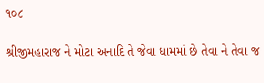૧૦૮

શ્રીજીમહારાજ ને મોટા અનાદિ તે જેવા ધામમાં છે તેવા ને તેવા જ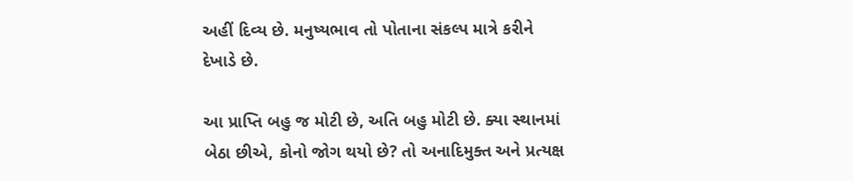અહીં દિવ્ય છે. મનુષ્યભાવ તો પોતાના સંકલ્પ માત્રે કરીને દેખાડે છે.

આ પ્રાપ્તિ બહુ જ મોટી છે, અતિ બહુ મોટી છે. ક્યા સ્થાનમાં બેઠા છીએ, કોનો જોગ થયો છે? તો અનાદિમુક્ત અને પ્રત્યક્ષ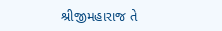શ્રીજીમહારાજ તે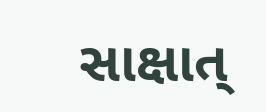સાક્ષાત્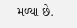મળ્યા છે.